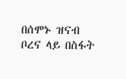በሰሞኑ ዝናብ ቦረና ላይ በስፋት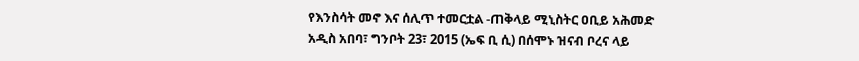የእንስሳት መኖ እና ሰሊጥ ተመርቷል -ጠቅላይ ሚኒስትር ዐቢይ አሕመድ
አዲስ አበባ፣ ግንቦት 23፣ 2015 (ኤፍ ቢ ሲ) በሰሞኑ ዝናብ ቦረና ላይ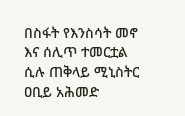በስፋት የእንስሳት መኖ እና ሰሊጥ ተመርቷል ሲሉ ጠቅላይ ሚኒስትር ዐቢይ አሕመድ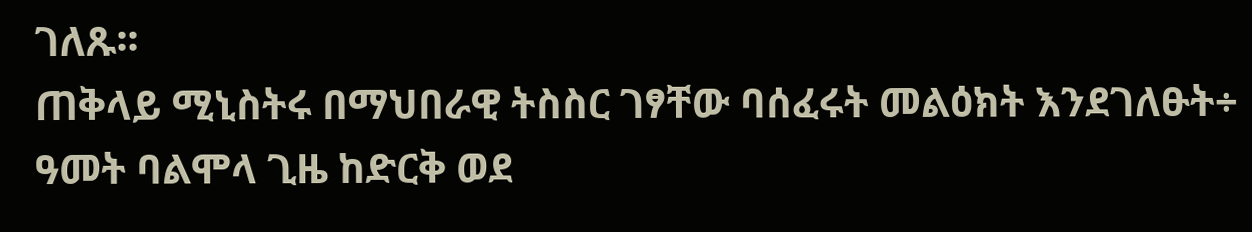ገለጹ፡፡
ጠቅላይ ሚኒስትሩ በማህበራዊ ትስስር ገፃቸው ባሰፈሩት መልዕክት እንደገለፁት÷ ዓመት ባልሞላ ጊዜ ከድርቅ ወደ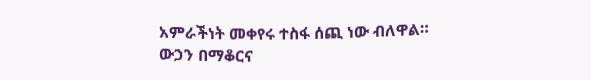አምራችነት መቀየሩ ተስፋ ሰጪ ነው ብለዋል።
ውኃን በማቆርና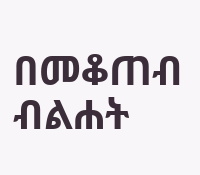በመቆጠብ ብልሐት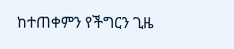ከተጠቀምን የችግርን ጊዜ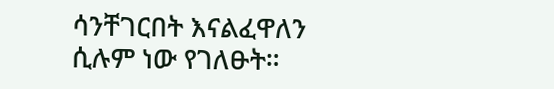ሳንቸገርበት እናልፈዋለን ሲሉም ነው የገለፁት።